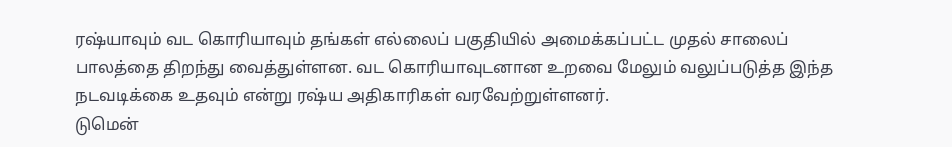ரஷ்யாவும் வட கொரியாவும் தங்கள் எல்லைப் பகுதியில் அமைக்கப்பட்ட முதல் சாலைப் பாலத்தை திறந்து வைத்துள்ளன. வட கொரியாவுடனான உறவை மேலும் வலுப்படுத்த இந்த நடவடிக்கை உதவும் என்று ரஷ்ய அதிகாரிகள் வரவேற்றுள்ளனர்.
டுமென்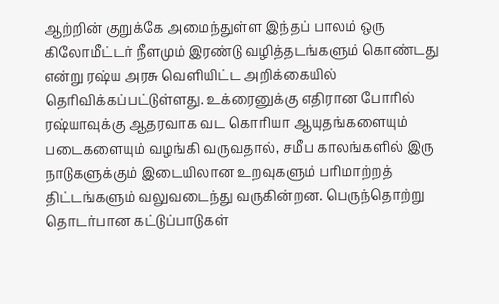ஆற்றின் குறுக்கே அமைந்துள்ள இந்தப் பாலம் ஒரு கிலோமீட்டர் நீளமும் இரண்டு வழித்தடங்களும் கொண்டது என்று ரஷ்ய அரசு வெளியிட்ட அறிக்கையில் தெரிவிக்கப்பட்டுள்ளது. உக்ரைனுக்கு எதிரான போரில் ரஷ்யாவுக்கு ஆதரவாக வட கொரியா ஆயுதங்களையும் படைகளையும் வழங்கி வருவதால், சமீப காலங்களில் இரு நாடுகளுக்கும் இடையிலான உறவுகளும் பரிமாற்றத் திட்டங்களும் வலுவடைந்து வருகின்றன. பெருந்தொற்று தொடர்பான கட்டுப்பாடுகள்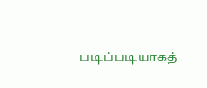படிப்படியாகத்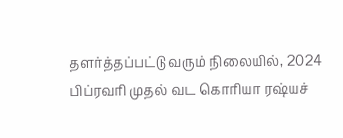தளர்த்தப்பட்டு வரும் நிலையில், 2024 பிப்ரவரி முதல் வட கொரியா ரஷ்யச்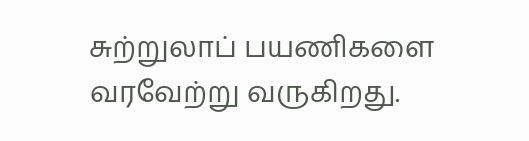சுற்றுலாப் பயணிகளை வரவேற்று வருகிறது.